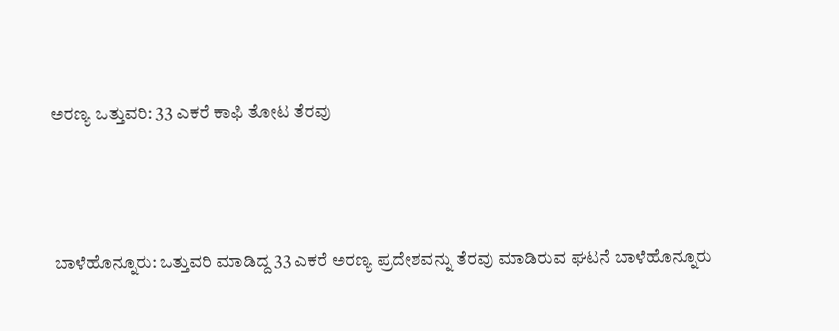ಅರಣ್ಯ ಒತ್ತುವರಿ: 33 ಎಕರೆ ಕಾಫಿ ತೋಟ ತೆರವು



 ಬಾಳೆಹೊನ್ನೂರು: ಒತ್ತುವರಿ ಮಾಡಿದ್ದ 33 ಎಕರೆ ಅರಣ್ಯ ಪ್ರದೇಶವನ್ನು ತೆರವು ಮಾಡಿರುವ ಘಟನೆ ಬಾಳೆಹೊನ್ನೂರು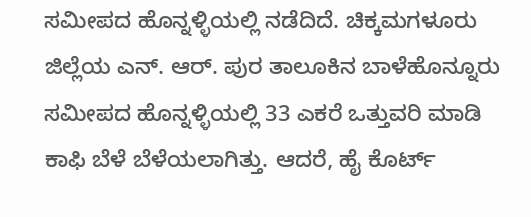ಸಮೀಪದ ಹೊನ್ನಳ್ಳಿಯಲ್ಲಿ ನಡೆದಿದೆ. ಚಿಕ್ಕಮಗಳೂರು ಜಿಲ್ಲೆಯ ಎನ್. ಆರ್‌. ಪುರ ತಾಲೂಕಿನ ಬಾಳೆಹೊನ್ನೂರು ಸಮೀಪದ ಹೊನ್ನಳ್ಳಿಯಲ್ಲಿ 33 ಎಕರೆ ಒತ್ತುವರಿ ಮಾಡಿ ಕಾಫಿ ಬೆಳೆ ಬೆಳೆಯಲಾಗಿತ್ತು. ಆದರೆ, ಹೈ ಕೊರ್ಟ್‌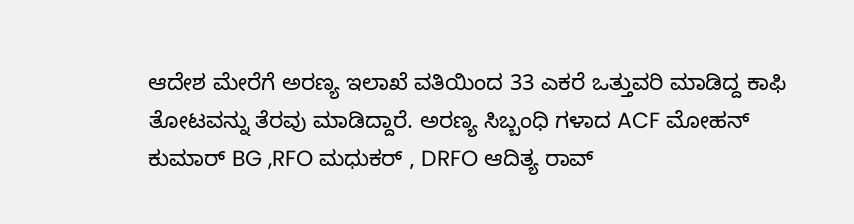ಆದೇಶ ಮೇರೆಗೆ ಅರಣ್ಯ ಇಲಾಖೆ ವತಿಯಿಂದ 33 ಎಕರೆ ಒತ್ತುವರಿ ಮಾಡಿದ್ದ ಕಾಫಿ ತೋಟವನ್ನು ತೆರವು ಮಾಡಿದ್ದಾರೆ. ಅರಣ್ಯ ಸಿಬ್ಬಂಧಿ ಗಳಾದ ACF ಮೋಹನ್ ಕುಮಾರ್ BG ,RFO ಮಧುಕರ್ , DRFO ಆದಿತ್ಯ ರಾವ್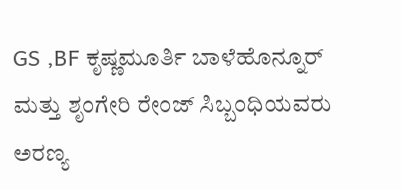GS ,BF ಕೃಷ್ಣಮೂರ್ತಿ ಬಾಳೆಹೊನ್ನೂರ್ ಮತ್ತು ಶೃಂಗೇರಿ ರೇಂಜ್ ಸಿಬ್ಬಂಧಿಯವರು ಅರಣ್ಯ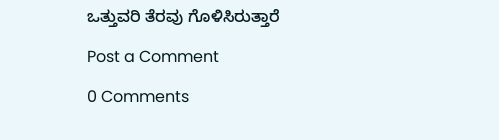ಒತ್ತುವರಿ ತೆರವು ಗೊಳಿಸಿರುತ್ತಾರೆ

Post a Comment

0 Comments